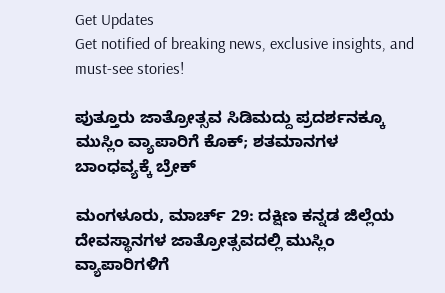Get Updates
Get notified of breaking news, exclusive insights, and must-see stories!

ಪುತ್ತೂರು ಜಾತ್ರೋತ್ಸವ ಸಿಡಿಮದ್ದು ಪ್ರದರ್ಶನಕ್ಕೂ ಮುಸ್ಲಿಂ ವ್ಯಾಪಾರಿಗೆ ಕೊಕ್; ಶತಮಾನಗಳ ಬಾಂಧವ್ಯಕ್ಕೆ ಬ್ರೇಕ್

ಮಂಗಳೂರು, ಮಾರ್ಚ್ 29: ದಕ್ಷಿಣ ಕನ್ನಡ ಜಿಲ್ಲೆಯ ದೇವಸ್ಥಾನಗಳ ಜಾತ್ರೋತ್ಸವದಲ್ಲಿ ಮುಸ್ಲಿಂ ವ್ಯಾಪಾರಿಗಳಿಗೆ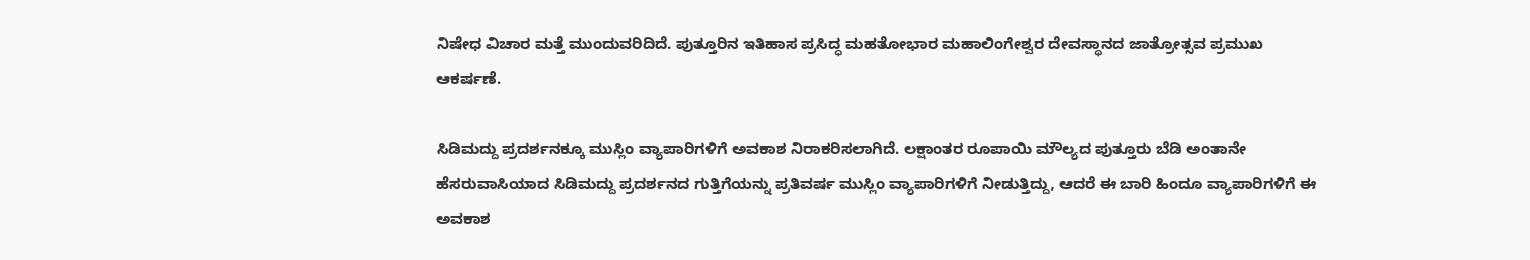ನಿಷೇಧ ವಿಚಾರ ಮತ್ತೆ ಮುಂದುವರಿದಿದೆ. ಪುತ್ತೂರಿನ ಇತಿಹಾಸ ಪ್ರಸಿದ್ಧ ಮಹತೋಭಾರ ಮಹಾಲಿಂಗೇಶ್ವರ ದೇವಸ್ಥಾನದ ಜಾತ್ರೋತ್ಸವ ಪ್ರಮುಖ ಆಕರ್ಷಣೆ.

ಸಿಡಿಮದ್ದು ಪ್ರದರ್ಶನಕ್ಕೂ ಮುಸ್ಲಿಂ ವ್ಯಾಪಾರಿಗಳಿಗೆ ಅವಕಾಶ ನಿರಾಕರಿಸಲಾಗಿದೆ‌. ಲಕ್ಷಾಂತರ ರೂಪಾಯಿ ಮೌಲ್ಯದ ಪುತ್ತೂರು ಬೆಡಿ ಅಂತಾನೇ ಹೆಸರುವಾಸಿಯಾದ ಸಿಡಿಮದ್ದು ಪ್ರದರ್ಶನದ ಗುತ್ತಿಗೆಯನ್ನು ಪ್ರತಿವರ್ಷ ಮುಸ್ಲಿಂ ವ್ಯಾಪಾರಿಗಳಿಗೆ ನೀಡುತ್ತಿದ್ದು, ಆದರೆ ಈ ಬಾರಿ ಹಿಂದೂ ವ್ಯಾಪಾರಿಗಳಿಗೆ ಈ ಅವಕಾಶ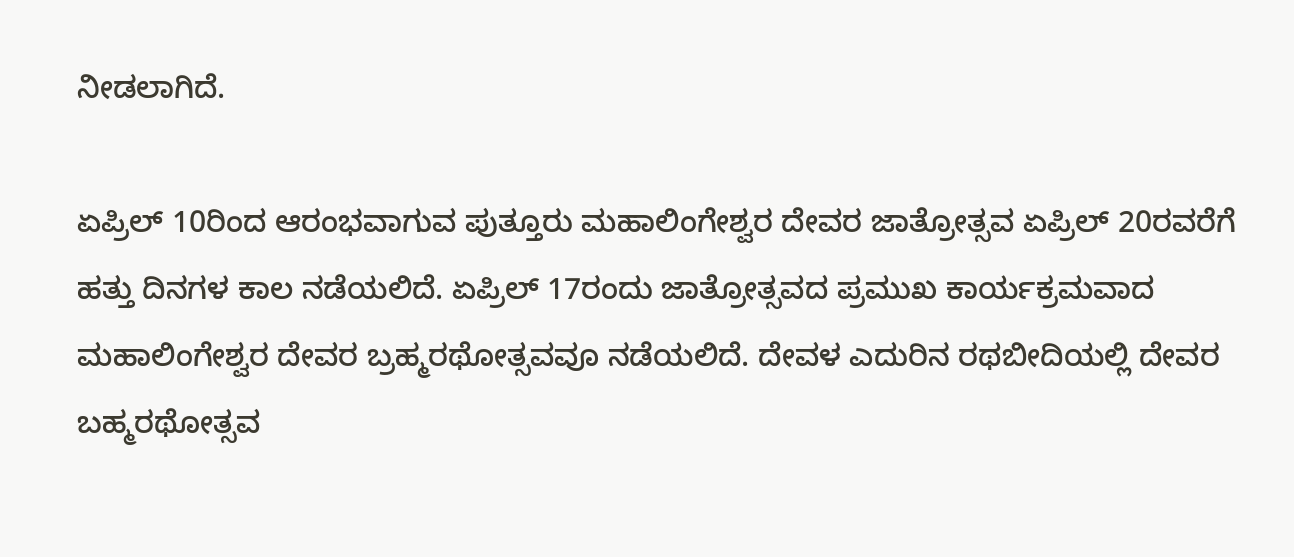ನೀಡಲಾಗಿದೆ.

ಏಪ್ರಿಲ್ 10ರಿಂದ ಆರಂಭವಾಗುವ ಪುತ್ತೂರು ಮಹಾಲಿಂಗೇಶ್ವರ ದೇವರ ಜಾತ್ರೋತ್ಸವ ಏಪ್ರಿಲ್ 20ರವರೆಗೆ ಹತ್ತು ದಿನಗಳ‌ ಕಾಲ ನಡೆಯಲಿದೆ. ಏಪ್ರಿಲ್ 17ರಂದು ಜಾತ್ರೋತ್ಸವದ ಪ್ರಮುಖ ಕಾರ್ಯಕ್ರಮವಾದ ಮಹಾಲಿಂಗೇಶ್ವರ ದೇವರ ಬ್ರಹ್ಮರಥೋತ್ಸವವೂ ನಡೆಯಲಿದೆ. ದೇವಳ ಎದುರಿನ ರಥಬೀದಿಯಲ್ಲಿ ದೇವರ ಬಹ್ಮರಥೋತ್ಸವ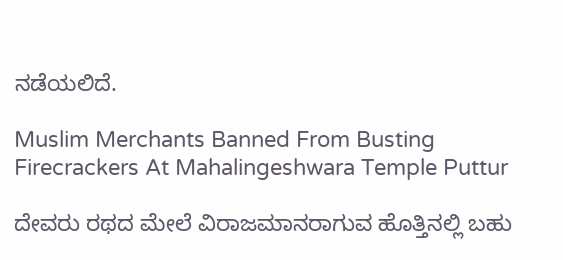ನಡೆಯಲಿದೆ.

Muslim Merchants Banned From Busting Firecrackers At Mahalingeshwara Temple Puttur

ದೇವರು ರಥದ ಮೇಲೆ ವಿರಾಜಮಾನರಾಗುವ ಹೊತ್ತಿನಲ್ಲಿ ಬಹು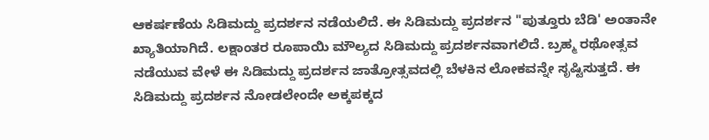ಆಕರ್ಷಣೆಯ ಸಿಡಿಮದ್ದು ಪ್ರದರ್ಶನ ನಡೆಯಲಿದೆ. ಈ ಸಿಡಿಮದ್ದು ಪ್ರದರ್ಶನ "ಪುತ್ತೂರು ಬೆಡಿ' ಅಂತಾನೇ ಖ್ಯಾತಿಯಾಗಿದೆ. ಲಕ್ಷಾಂತರ ರೂಪಾಯಿ ಮೌಲ್ಯದ ಸಿಡಿಮದ್ದು ಪ್ರದರ್ಶನವಾಗಲಿದೆ. ಬ್ರಹ್ಮ ರಥೋತ್ಸವ ನಡೆಯುವ ವೇಳೆ ಈ ಸಿಡಿಮದ್ದು ಪ್ರದರ್ಶನ ಜಾತ್ರೋತ್ಸವದಲ್ಲಿ ಬೆಳಕಿನ ಲೋಕವನ್ನೇ ಸೃಷ್ಟಿಸುತ್ತದೆ. ಈ ಸಿಡಿಮದ್ದು ಪ್ರದರ್ಶನ ನೋಡಲೇಂದೇ ಅಕ್ಕಪಕ್ಕದ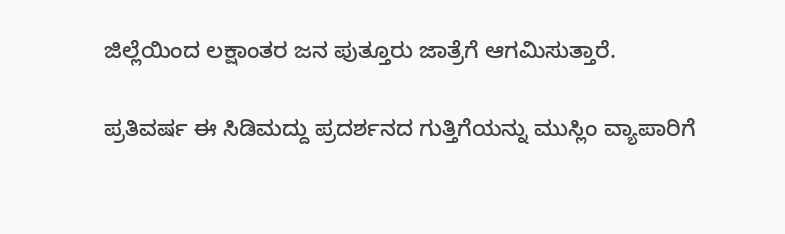ಜಿಲ್ಲೆಯಿಂದ ಲಕ್ಷಾಂತರ ಜನ ಪುತ್ತೂರು ಜಾತ್ರೆಗೆ ಆಗಮಿಸುತ್ತಾರೆ.

ಪ್ರತಿವರ್ಷ ಈ ಸಿಡಿಮದ್ದು ಪ್ರದರ್ಶನದ ಗುತ್ತಿಗೆಯನ್ನು ಮುಸ್ಲಿಂ ವ್ಯಾಪಾರಿಗೆ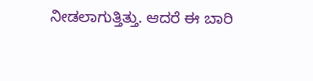ನೀಡಲಾಗುತ್ತಿತ್ತು. ಆದರೆ ಈ ಬಾರಿ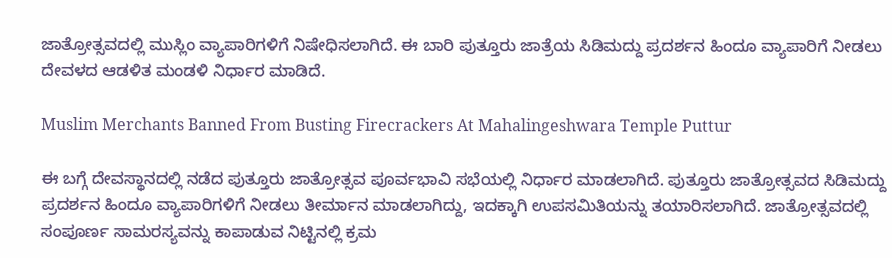ಜಾತ್ರೋತ್ಸವದಲ್ಲಿ ಮುಸ್ಲಿಂ ವ್ಯಾಪಾರಿಗಳಿಗೆ ನಿಷೇಧಿಸಲಾಗಿದೆ. ಈ ಬಾರಿ ಪುತ್ತೂರು ಜಾತ್ರೆಯ ಸಿಡಿಮದ್ದು ಪ್ರದರ್ಶನ ಹಿಂದೂ ವ್ಯಾಪಾರಿಗೆ ನೀಡಲು ದೇವಳದ ಆಡಳಿತ ಮಂಡಳಿ ನಿರ್ಧಾರ ಮಾಡಿದೆ.

Muslim Merchants Banned From Busting Firecrackers At Mahalingeshwara Temple Puttur

ಈ ಬಗ್ಗೆ ದೇವಸ್ಥಾನದಲ್ಲಿ ನಡೆದ ಪುತ್ತೂರು ಜಾತ್ರೋತ್ಸವ ಪೂರ್ವಭಾವಿ ಸಭೆಯಲ್ಲಿ ನಿರ್ಧಾರ ಮಾಡಲಾಗಿದೆ. ಪುತ್ತೂರು ಜಾತ್ರೋತ್ಸವದ ಸಿಡಿಮದ್ದು ಪ್ರದರ್ಶನ ಹಿಂದೂ ವ್ಯಾಪಾರಿಗಳಿಗೆ ನೀಡಲು ತೀರ್ಮಾನ ಮಾಡಲಾಗಿದ್ದು, ಇದಕ್ಕಾಗಿ ಉಪಸಮಿತಿಯನ್ನು ತಯಾರಿಸಲಾಗಿದೆ. ಜಾತ್ರೋತ್ಸವದಲ್ಲಿ ಸಂಪೂರ್ಣ ಸಾಮರಸ್ಯವನ್ನು ಕಾಪಾಡುವ ನಿಟ್ಟಿನಲ್ಲಿ ಕ್ರಮ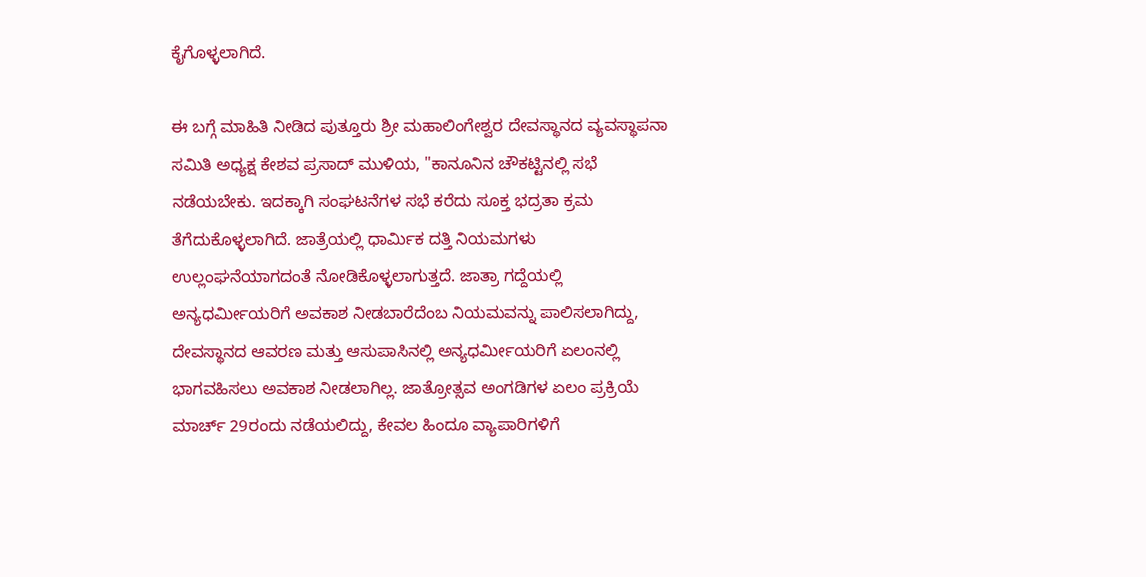ಕೈಗೊಳ್ಳಲಾಗಿದೆ.

ಈ ಬಗ್ಗೆ ಮಾಹಿತಿ ನೀಡಿದ ಪುತ್ತೂರು ಶ್ರೀ ಮಹಾಲಿಂಗೇಶ್ವರ ದೇವಸ್ಥಾನದ ವ್ಯವಸ್ಥಾಪನಾ ಸಮಿತಿ ಅಧ್ಯಕ್ಷ ಕೇಶವ ಪ್ರಸಾದ್ ಮುಳಿಯ, "ಕಾನೂನಿನ ಚೌಕಟ್ಟಿನಲ್ಲಿ ಸಭೆ ನಡೆಯಬೇಕು. ಇದಕ್ಕಾಗಿ ಸಂಘಟನೆಗಳ ಸಭೆ ಕರೆದು ಸೂಕ್ತ ಭದ್ರತಾ ಕ್ರಮ ತೆಗೆದುಕೊಳ್ಳಲಾಗಿದೆ. ಜಾತ್ರೆಯಲ್ಲಿ ಧಾರ್ಮಿಕ ದತ್ತಿ ನಿಯಮಗಳು ಉಲ್ಲಂಘನೆಯಾಗದಂತೆ ನೋಡಿಕೊಳ್ಳಲಾಗುತ್ತದೆ. ಜಾತ್ರಾ ಗದ್ದೆಯಲ್ಲಿ ಅನ್ಯಧರ್ಮೀಯರಿಗೆ ಅವಕಾಶ ನೀಡಬಾರೆದೆಂಬ ನಿಯಮವನ್ನು ಪಾಲಿಸಲಾಗಿದ್ದು, ದೇವಸ್ಥಾನದ ಆವರಣ ಮತ್ತು ಆಸುಪಾಸಿನಲ್ಲಿ ಅನ್ಯಧರ್ಮೀಯರಿಗೆ ಏಲಂನಲ್ಲಿ ಭಾಗವಹಿಸಲು ಅವಕಾಶ ನೀಡಲಾಗಿಲ್ಲ. ಜಾತ್ರೋತ್ಸವ ಅಂಗಡಿಗಳ ಏಲಂ ಪ್ರಕ್ರಿಯೆ ಮಾರ್ಚ್ 29ರಂದು ನಡೆಯಲಿದ್ದು, ಕೇವಲ ಹಿಂದೂ ವ್ಯಾಪಾರಿಗಳಿಗೆ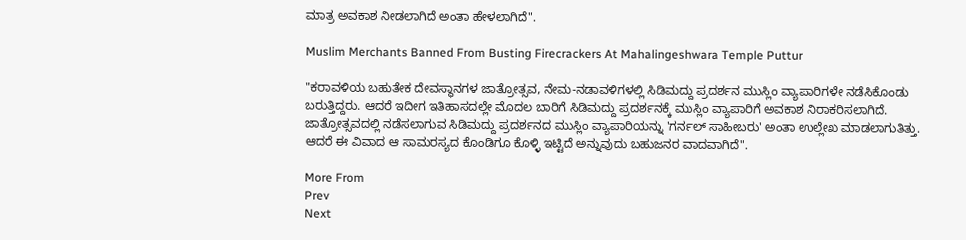ಮಾತ್ರ ಅವಕಾಶ ನೀಡಲಾಗಿದೆ ಅಂತಾ ಹೇಳಲಾಗಿದೆ".

Muslim Merchants Banned From Busting Firecrackers At Mahalingeshwara Temple Puttur

"ಕರಾವಳಿಯ ಬಹುತೇಕ ದೇವಸ್ಥಾನಗಳ ಜಾತ್ರೋತ್ಸವ, ನೇಮ-ನಡಾವಳಿಗಳಲ್ಲಿ ಸಿಡಿಮದ್ದು ಪ್ರದರ್ಶನ ಮುಸ್ಲಿಂ ವ್ಯಾಪಾರಿಗಳೇ ನಡೆಸಿಕೊಂಡು ಬರುತ್ತಿದ್ದರು. ಆದರೆ ಇದೀಗ ಇತಿಹಾಸದಲ್ಲೇ ಮೊದಲ‌ ಬಾರಿಗೆ ಸಿಡಿಮದ್ದು ಪ್ರದರ್ಶನಕ್ಕೆ ಮುಸ್ಲಿಂ ವ್ಯಾಪಾರಿಗೆ ಅವಕಾಶ ನಿರಾಕರಿಸಲಾಗಿದೆ. ಜಾತ್ರೋತ್ಸವದಲ್ಲಿ ನಡೆಸಲಾಗುವ ಸಿಡಿಮದ್ದು ಪ್ರದರ್ಶನದ ಮುಸ್ಲಿಂ ವ್ಯಾಪಾರಿಯನ್ನು 'ಗರ್ನಲ್ ಸಾಹೀಬರು' ಅಂತಾ ಉಲ್ಲೇಖ ಮಾಡಲಾಗುತಿತ್ತು. ಆದರೆ ಈ ವಿವಾದ ಆ ಸಾಮರಸ್ಯದ ಕೊಂಡಿಗೂ ಕೊಳ್ಳಿ ಇಟ್ಟಿದೆ ಅನ್ನುವುದು ಬಹುಜನರ ವಾದವಾಗಿದೆ".

More From
Prev
Next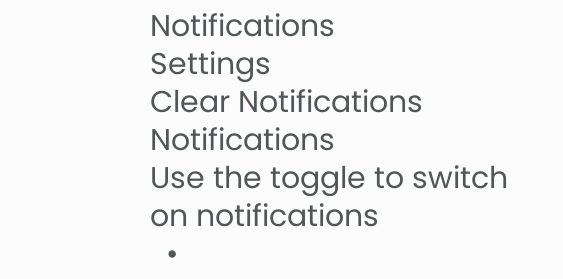Notifications
Settings
Clear Notifications
Notifications
Use the toggle to switch on notifications
  •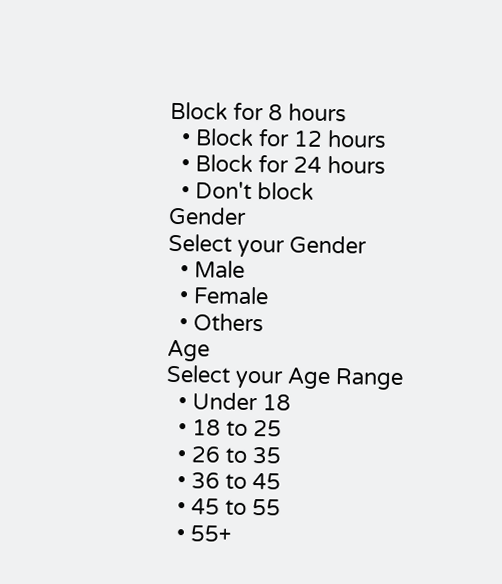Block for 8 hours
  • Block for 12 hours
  • Block for 24 hours
  • Don't block
Gender
Select your Gender
  • Male
  • Female
  • Others
Age
Select your Age Range
  • Under 18
  • 18 to 25
  • 26 to 35
  • 36 to 45
  • 45 to 55
  • 55+